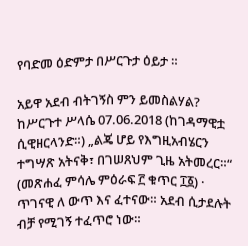የባድመ ዕድምታ በሥርጉታ ዕይታ ።

አይዋ አደብ ብትገኝስ ምን ይመስልሃል? ከሥርጉተ ሥላሴ 07.06.2018 (ከገዳማዊቷ ሲዊዘርላንድ።) „ልጄ ሆይ የእግዚአብሄርን ተግሣጽ አትናቅ፣ በገሠጸህም ጊዜ አትመረር።“ (መጽሐፈ ምሳሌ ምዕራፍ ፫ ቁጥር ፲፩) · ጥገናዊ ለ ውጥ እና ፈተናው። አደብ ሲታደሉት ብቻ የሚገኝ ተፈጥሮ ነው።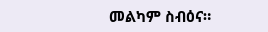መልካም ስብዕና።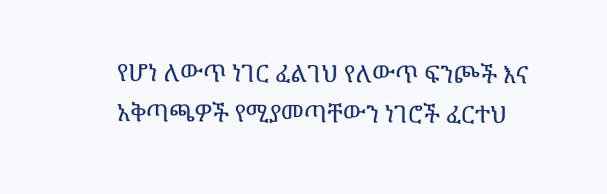የሆነ ለውጥ ነገር ፈልገህ የለውጥ ፍንጮች እና አቅጣጫዎች የሚያመጣቸውን ነገሮች ፈርተህ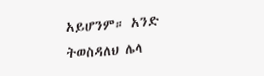አይሆንም። አንድ ትወስዳለህ ሌላ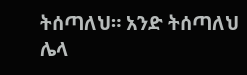ትሰጣለህ። አንድ ትሰጣለህ ሌላ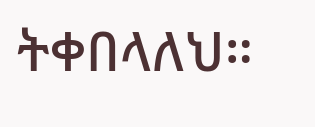ትቀበላለህ።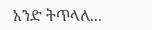አንድ ትጥላለ...